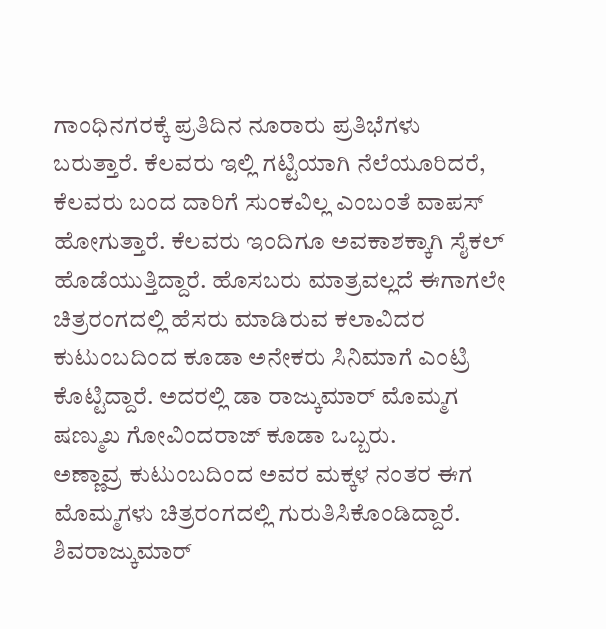ಗಾಂಧಿನಗರಕ್ಕೆ ಪ್ರತಿದಿನ ನೂರಾರು ಪ್ರತಿಭೆಗಳು ಬರುತ್ತಾರೆ. ಕೆಲವರು ಇಲ್ಲಿ ಗಟ್ಟಿಯಾಗಿ ನೆಲೆಯೂರಿದರೆ, ಕೆಲವರು ಬಂದ ದಾರಿಗೆ ಸುಂಕವಿಲ್ಲ ಎಂಬಂತೆ ವಾಪಸ್ ಹೋಗುತ್ತಾರೆ. ಕೆಲವರು ಇಂದಿಗೂ ಅವಕಾಶಕ್ಕಾಗಿ ಸೈಕಲ್ ಹೊಡೆಯುತ್ತಿದ್ದಾರೆ. ಹೊಸಬರು ಮಾತ್ರವಲ್ಲದೆ ಈಗಾಗಲೇ ಚಿತ್ರರಂಗದಲ್ಲಿ ಹೆಸರು ಮಾಡಿರುವ ಕಲಾವಿದರ ಕುಟುಂಬದಿಂದ ಕೂಡಾ ಅನೇಕರು ಸಿನಿಮಾಗೆ ಎಂಟ್ರಿ ಕೊಟ್ಟಿದ್ದಾರೆ. ಅದರಲ್ಲಿ ಡಾ ರಾಜ್ಕುಮಾರ್ ಮೊಮ್ಮಗ ಷಣ್ಮುಖ ಗೋವಿಂದರಾಜ್ ಕೂಡಾ ಒಬ್ಬರು.
ಅಣ್ಣಾವ್ರ ಕುಟುಂಬದಿಂದ ಅವರ ಮಕ್ಕಳ ನಂತರ ಈಗ ಮೊಮ್ಮಗಳು ಚಿತ್ರರಂಗದಲ್ಲಿ ಗುರುತಿಸಿಕೊಂಡಿದ್ದಾರೆ. ಶಿವರಾಜ್ಕುಮಾರ್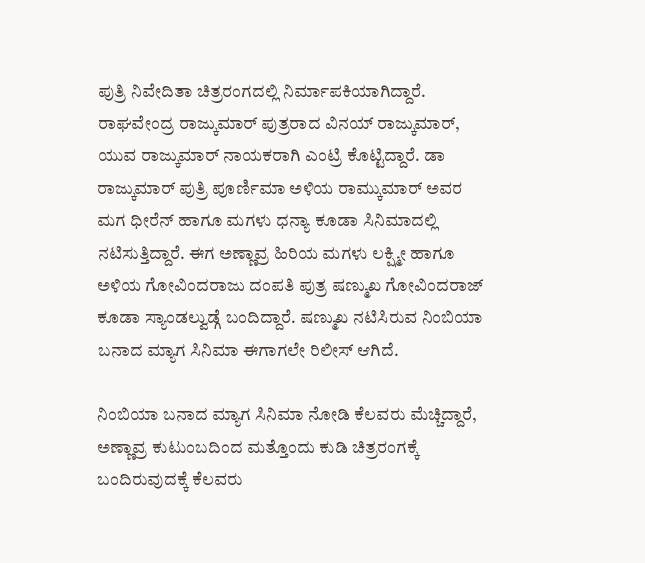ಪುತ್ರಿ ನಿವೇದಿತಾ ಚಿತ್ರರಂಗದಲ್ಲಿ ನಿರ್ಮಾಪಕಿಯಾಗಿದ್ದಾರೆ. ರಾಘವೇಂದ್ರ ರಾಜ್ಕುಮಾರ್ ಪುತ್ರರಾದ ವಿನಯ್ ರಾಜ್ಕುಮಾರ್, ಯುವ ರಾಜ್ಕುಮಾರ್ ನಾಯಕರಾಗಿ ಎಂಟ್ರಿ ಕೊಟ್ಟಿದ್ದಾರೆ. ಡಾ ರಾಜ್ಕುಮಾರ್ ಪುತ್ರಿ ಪೂರ್ಣಿಮಾ ಅಳಿಯ ರಾಮ್ಕುಮಾರ್ ಅವರ ಮಗ ಧೀರೆನ್ ಹಾಗೂ ಮಗಳು ಧನ್ಯಾ ಕೂಡಾ ಸಿನಿಮಾದಲ್ಲಿ ನಟಿಸುತ್ತಿದ್ದಾರೆ. ಈಗ ಅಣ್ಣಾವ್ರ ಹಿರಿಯ ಮಗಳು ಲಕ್ಷ್ಮೀ ಹಾಗೂ ಅಳಿಯ ಗೋವಿಂದರಾಜು ದಂಪತಿ ಪುತ್ರ ಷಣ್ಮುಖ ಗೋವಿಂದರಾಜ್ ಕೂಡಾ ಸ್ಯಾಂಡಲ್ವುಡ್ಗೆ ಬಂದಿದ್ದಾರೆ. ಷಣ್ಮುಖ ನಟಿಸಿರುವ ನಿಂಬಿಯಾ ಬನಾದ ಮ್ಯಾಗ ಸಿನಿಮಾ ಈಗಾಗಲೇ ರಿಲೀಸ್ ಆಗಿದೆ.

ನಿಂಬಿಯಾ ಬನಾದ ಮ್ಯಾಗ ಸಿನಿಮಾ ನೋಡಿ ಕೆಲವರು ಮೆಚ್ಚಿದ್ದಾರೆ, ಅಣ್ಣಾವ್ರ ಕುಟುಂಬದಿಂದ ಮತ್ತೊಂದು ಕುಡಿ ಚಿತ್ರರಂಗಕ್ಕೆ ಬಂದಿರುವುದಕ್ಕೆ ಕೆಲವರು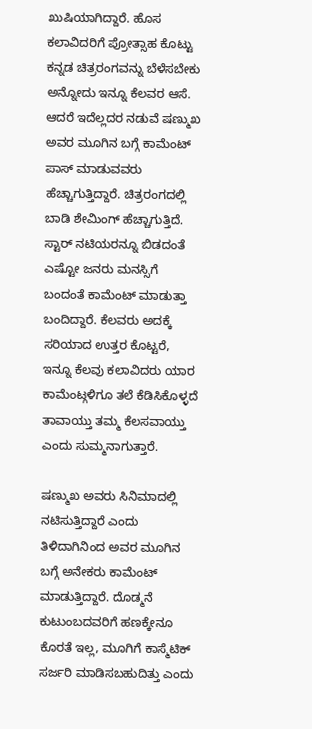ಖುಷಿಯಾಗಿದ್ದಾರೆ. ಹೊಸ ಕಲಾವಿದರಿಗೆ ಪ್ರೋತ್ಸಾಹ ಕೊಟ್ಟು ಕನ್ನಡ ಚಿತ್ರರಂಗವನ್ನು ಬೆಳೆಸಬೇಕು ಅನ್ನೋದು ಇನ್ನೂ ಕೆಲವರ ಆಸೆ. ಆದರೆ ಇದೆಲ್ಲದರ ನಡುವೆ ಷಣ್ಮುಖ ಅವರ ಮೂಗಿನ ಬಗ್ಗೆ ಕಾಮೆಂಟ್ ಪಾಸ್ ಮಾಡುವವರು ಹೆಚ್ಚಾಗುತ್ತಿದ್ದಾರೆ. ಚಿತ್ರರಂಗದಲ್ಲಿ ಬಾಡಿ ಶೇಮಿಂಗ್ ಹೆಚ್ಚಾಗುತ್ತಿದೆ. ಸ್ಟಾರ್ ನಟಿಯರನ್ನೂ ಬಿಡದಂತೆ ಎಷ್ಟೋ ಜನರು ಮನಸ್ಸಿಗೆ ಬಂದಂತೆ ಕಾಮೆಂಟ್ ಮಾಡುತ್ತಾ ಬಂದಿದ್ದಾರೆ. ಕೆಲವರು ಅದಕ್ಕೆ ಸರಿಯಾದ ಉತ್ತರ ಕೊಟ್ಟರೆ, ಇನ್ನೂ ಕೆಲವು ಕಲಾವಿದರು ಯಾರ ಕಾಮೆಂಟ್ಗಳಿಗೂ ತಲೆ ಕೆಡಿಸಿಕೊಳ್ಳದೆ ತಾವಾಯ್ತು ತಮ್ಮ ಕೆಲಸವಾಯ್ತು ಎಂದು ಸುಮ್ಮನಾಗುತ್ತಾರೆ.

ಷಣ್ಮುಖ ಅವರು ಸಿನಿಮಾದಲ್ಲಿ ನಟಿಸುತ್ತಿದ್ದಾರೆ ಎಂದು ತಿಳಿದಾಗಿನಿಂದ ಅವರ ಮೂಗಿನ ಬಗ್ಗೆ ಅನೇಕರು ಕಾಮೆಂಟ್ ಮಾಡುತ್ತಿದ್ದಾರೆ. ದೊಡ್ಮನೆ ಕುಟುಂಬದವರಿಗೆ ಹಣಕ್ಕೇನೂ ಕೊರತೆ ಇಲ್ಲ, ಮೂಗಿಗೆ ಕಾಸ್ಮೆಟಿಕ್ ಸರ್ಜರಿ ಮಾಡಿಸಬಹುದಿತ್ತು ಎಂದು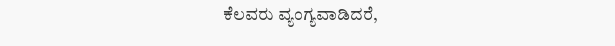ಕೆಲವರು ವ್ಯಂಗ್ಯವಾಡಿದರೆ,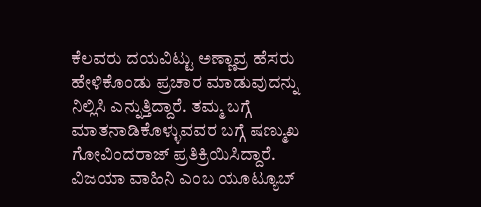ಕೆಲವರು ದಯವಿಟ್ಟು ಅಣ್ಣಾವ್ರ ಹೆಸರು ಹೇಳಿಕೊಂಡು ಪ್ರಚಾರ ಮಾಡುವುದನ್ನು ನಿಲ್ಲಿಸಿ ಎನ್ನುತ್ತಿದ್ದಾರೆ. ತಮ್ಮ ಬಗ್ಗೆ ಮಾತನಾಡಿಕೊಳ್ಳುವವರ ಬಗ್ಗೆ ಷಣ್ಮುಖ ಗೋವಿಂದರಾಜ್ ಪ್ರತಿಕ್ರಿಯಿಸಿದ್ದಾರೆ. ವಿಜಯಾ ವಾಹಿನಿ ಎಂಬ ಯೂಟ್ಯೂಬ್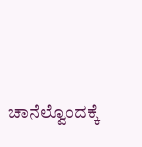ಚಾನೆಲ್ವೊಂದಕ್ಕೆ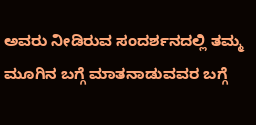ಅವರು ನೀಡಿರುವ ಸಂದರ್ಶನದಲ್ಲಿ ತಮ್ಮ ಮೂಗಿನ ಬಗ್ಗೆ ಮಾತನಾಡುವವರ ಬಗ್ಗೆ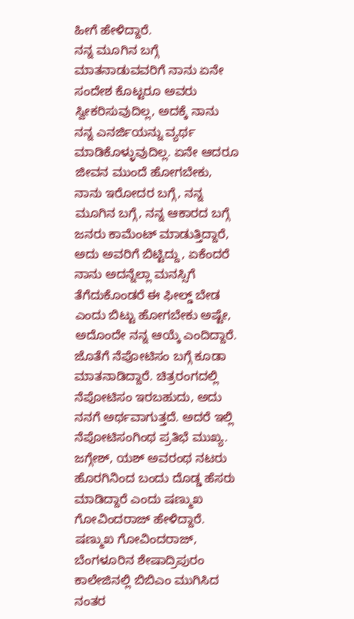ಹೀಗೆ ಹೇಳಿದ್ದಾರೆ.
ನನ್ನ ಮೂಗಿನ ಬಗ್ಗೆ ಮಾತನಾಡುವವರಿಗೆ ನಾನು ಏನೇ ಸಂದೇಶ ಕೊಟ್ಟರೂ ಅವರು ಸ್ವೀಕರಿಸುವುದಿಲ್ಲ, ಅದಕ್ಕೆ ನಾನು ನನ್ನ ಎನರ್ಜಿಯನ್ನು ವ್ಯರ್ಥ ಮಾಡಿಕೊಳ್ಳುವುದಿಲ್ಲ. ಏನೇ ಆದರೂ ಜೀವನ ಮುಂದೆ ಹೋಗಬೇಕು, ನಾನು ಇರೋದರ ಬಗ್ಗೆ, ನನ್ನ ಮೂಗಿನ ಬಗ್ಗೆ, ನನ್ನ ಆಕಾರದ ಬಗ್ಗೆ ಜನರು ಕಾಮೆಂಟ್ ಮಾಡುತ್ತಿದ್ದಾರೆ, ಅದು ಅವರಿಗೆ ಬಿಟ್ಟಿದ್ದು, ಏಕೆಂದರೆ ನಾನು ಅದನ್ನೆಲ್ಲಾ ಮನಸ್ಸಿಗೆ ತೆಗೆದುಕೊಂಡರೆ ಈ ಫೀಲ್ಡ್ ಬೇಡ ಎಂದು ಬಿಟ್ಟು ಹೋಗಬೇಕು ಅಷ್ಟೇ, ಅದೊಂದೇ ನನ್ನ ಆಯ್ಕೆ ಎಂದಿದ್ದಾರೆ. ಜೊತೆಗೆ ನೆಪೋಟಿಸಂ ಬಗ್ಗೆ ಕೂಡಾ ಮಾತನಾಡಿದ್ದಾರೆ. ಚಿತ್ರರಂಗದಲ್ಲಿ ನೆಪೋಟಿಸಂ ಇರಬಹುದು, ಅದು ನನಗೆ ಅರ್ಥವಾಗುತ್ತದೆ. ಅದರೆ ಇಲ್ಲಿ ನೆಪೋಟಿಸಂಗಿಂಥ ಪ್ರತಿಭೆ ಮುಖ್ಯ. ಜಗ್ಗೇಶ್, ಯಶ್ ಅವರಂಥ ನಟರು ಹೊರಗಿನಿಂದ ಬಂದು ದೊಡ್ಡ ಹೆಸರು ಮಾಡಿದ್ದಾರೆ ಎಂದು ಷಣ್ಮುಖ ಗೋವಿಂದರಾಜ್ ಹೇಳಿದ್ದಾರೆ.
ಷಣ್ಮುಖ ಗೋವಿಂದರಾಜ್, ಬೆಂಗಳೂರಿನ ಶೇಷಾದ್ರಿಪುರಂ ಕಾಲೇಜಿನಲ್ಲಿ ಬಿಬಿಎಂ ಮುಗಿಸಿದ ನಂತರ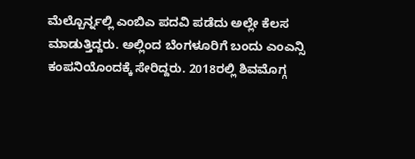ಮೆಲ್ಬೊರ್ನ್ನಲ್ಲಿ ಎಂಬಿಎ ಪದವಿ ಪಡೆದು ಅಲ್ಲೇ ಕೆಲಸ ಮಾಡುತ್ತಿದ್ದರು. ಅಲ್ಲಿಂದ ಬೆಂಗಳೂರಿಗೆ ಬಂದು ಎಂಎನ್ಸಿ ಕಂಪನಿಯೊಂದಕ್ಕೆ ಸೇರಿದ್ದರು. 2018ರಲ್ಲಿ ಶಿವಮೊಗ್ಗ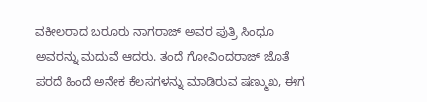ವಕೀಲರಾದ ಬರೂರು ನಾಗರಾಜ್ ಅವರ ಪುತ್ರಿ ಸಿಂಧೂ ಅವರನ್ನು ಮದುವೆ ಆದರು. ತಂದೆ ಗೋವಿಂದರಾಜ್ ಜೊತೆ ಪರದೆ ಹಿಂದೆ ಅನೇಕ ಕೆಲಸಗಳನ್ನು ಮಾಡಿರುವ ಷಣ್ಮುಖ, ಈಗ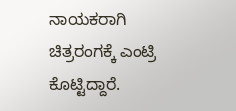ನಾಯಕರಾಗಿ ಚಿತ್ರರಂಗಕ್ಕೆ ಎಂಟ್ರಿ ಕೊಟ್ಟಿದ್ದಾರೆ.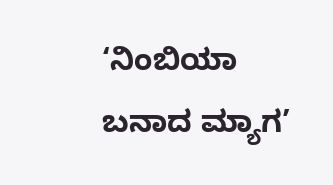‘ನಿಂಬಿಯಾ ಬನಾದ ಮ್ಯಾಗ’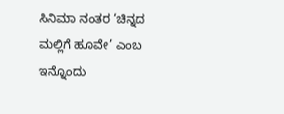ಸಿನಿಮಾ ನಂತರ ‘ಚಿನ್ನದ ಮಲ್ಲಿಗೆ ಹೂವೇ’ ಎಂಬ ಇನ್ನೊಂದು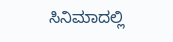ಸಿನಿಮಾದಲ್ಲಿ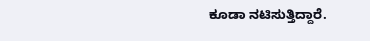ಕೂಡಾ ನಟಿಸುತ್ತಿದ್ದಾರೆ.